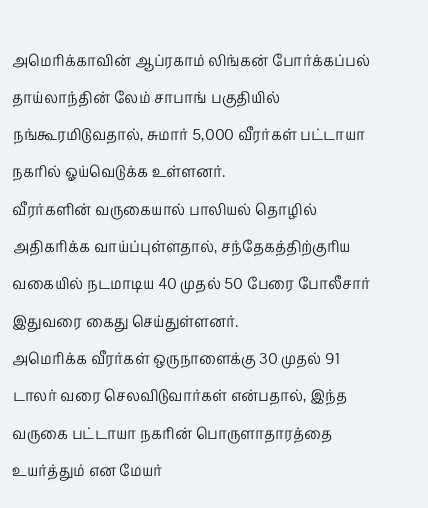அமெரிக்காவின் ஆப்ரகாம் லிங்கன் போர்க்கப்பல் தாய்லாந்தின் லேம் சாபாங் பகுதியில் நங்கூரமிடுவதால், சுமார் 5,000 வீரர்கள் பட்டாயா நகரில் ஓய்வெடுக்க உள்ளனர்.
வீரர்களின் வருகையால் பாலியல் தொழில் அதிகரிக்க வாய்ப்புள்ளதால், சந்தேகத்திற்குரிய வகையில் நடமாடிய 40 முதல் 50 பேரை போலீசார் இதுவரை கைது செய்துள்ளனர்.
அமெரிக்க வீரர்கள் ஒருநாளைக்கு 30 முதல் 91 டாலர் வரை செலவிடுவார்கள் என்பதால், இந்த வருகை பட்டாயா நகரின் பொருளாதாரத்தை உயர்த்தும் என மேயர்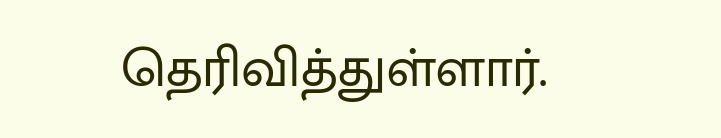தெரிவித்துள்ளார்.